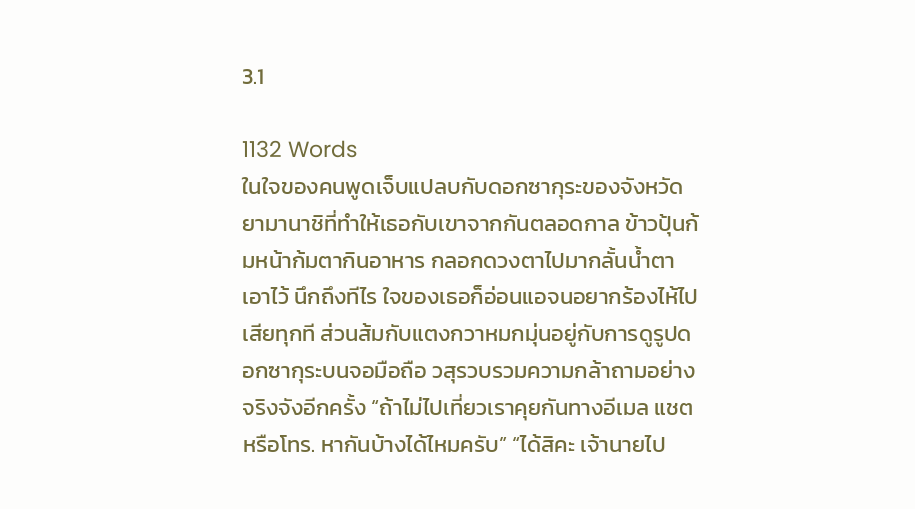3.1

1132 Words
ในใจของคนพูดเจ็บแปลบกับดอกซากุระของจังหวัดยามานาชิที่ทำให้เธอกับเขาจากกันตลอดกาล ข้าวปุ้นก้มหน้าก้มตากินอาหาร กลอกดวงตาไปมากลั้นน้ำตาเอาไว้ นึกถึงทีไร ใจของเธอก็อ่อนแอจนอยากร้องไห้ไปเสียทุกที ส่วนส้มกับแตงกวาหมกมุ่นอยู่กับการดูรูปดอกซากุระบนจอมือถือ วสุรวบรวมความกล้าถามอย่างจริงจังอีกครั้ง “ถ้าไม่ไปเที่ยวเราคุยกันทางอีเมล แชต หรือโทร. หากันบ้างได้ไหมครับ” “ได้สิคะ เจ้านายไป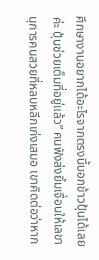ศึกษางานอยากได้อะไรจากตรงนี้บอกข้าวปุ้นได้เลยค่ะ ปุ้นช่วยเต็มที่อยู่แล้ว” คนฟังส่งยิ้มเจื่อนให้เลขานุการคนสวยที่หลบหลีกเก่งเสมอ เขาคิดต่อว่าหาก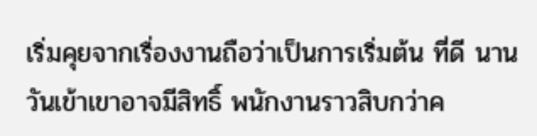เริ่มคุยจากเรื่องงานถือว่าเป็นการเริ่มต้น ที่ดี นานวันเข้าเขาอาจมีสิทธิ์ พนักงานราวสิบกว่าค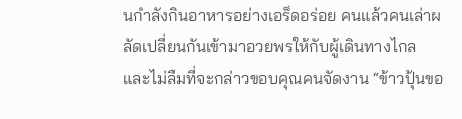นกำลังกินอาหารอย่างเอร็ดอร่อย คนแล้วคนเล่าผลัดเปลี่ยนกันเข้ามาอวยพรให้กับผู้เดินทางไกล และไม่ลืมที่จะกล่าวขอบคุณคนจัดงาน “ข้าวปุ้นขอ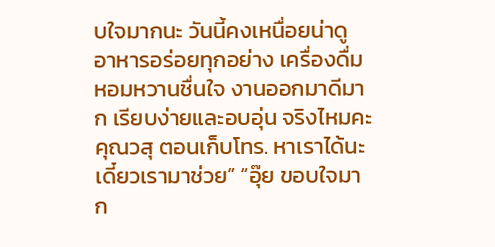บใจมากนะ วันนี้คงเหนื่อยน่าดู อาหารอร่อยทุกอย่าง เครื่องดื่มหอมหวานชื่นใจ งานออกมาดีมาก เรียบง่ายและอบอุ่น จริงไหมคะคุณวสุ ตอนเก็บโทร. หาเราได้นะเดี๋ยวเรามาช่วย” “อุ๊ย ขอบใจมาก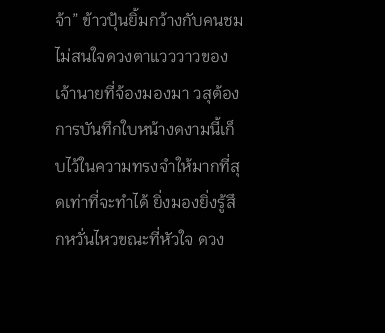จ้า” ข้าวปุ้นยิ้มกว้างกับคนชมไม่สนใจดวงตาแวววาวของเจ้านายที่จ้องมองมา วสุต้องการบันทึกใบหน้างดงามนี้เก็บไว้ในความทรงจำให้มากที่สุดเท่าที่จะทำได้ ยิ่งมองยิ่งรู้สึกหวั่นไหวขณะที่หัวใจ ดวง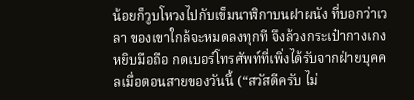น้อยก็วูบโหวงไปกับเข็มนาฬิกาบนฝาผนัง ที่บอกว่าเวลา ของเขาใกล้จะหมดลงทุกที จึงล้วงกระเป๋ากางเกงหยิบมือถือ กดเบอร์โทรศัพท์ที่เพิ่งได้รับจากฝ่ายบุคคลเมื่อตอนสายของวันนี้ (“สวัสดีครับ ไม่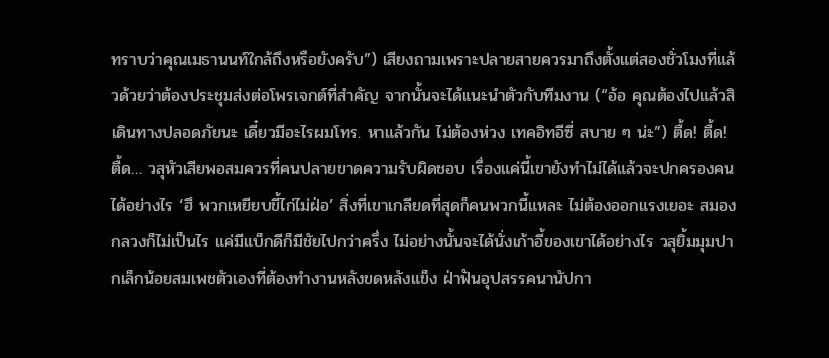ทราบว่าคุณเมธานนท์ใกล้ถึงหรือยังครับ”) เสียงถามเพราะปลายสายควรมาถึงตั้งแต่สองชั่วโมงที่แล้วด้วยว่าต้องประชุมส่งต่อโพรเจกต์ที่สำคัญ จากนั้นจะได้แนะนำตัวกับทีมงาน (“อ้อ คุณต้องไปแล้วสิ เดินทางปลอดภัยนะ เดี๋ยวมีอะไรผมโทร. หาแล้วกัน ไม่ต้องห่วง เทคอิทอีซี่ สบาย ๆ น่ะ”) ตื้ด! ตื้ด! ตื้ด… วสุหัวเสียพอสมควรที่คนปลายขาดความรับผิดชอบ เรื่องแค่นี้เขายังทำไม่ได้แล้วจะปกครองคนได้อย่างไร ‘ฮึ พวกเหยียบขี้ไก่ไม่ฝ่อ’ สิ่งที่เขาเกลียดที่สุดก็คนพวกนี้แหละ ไม่ต้องออกแรงเยอะ สมองกลวงก็ไม่เป็นไร แค่มีแบ็กดีก็มีชัยไปกว่าครึ่ง ไม่อย่างนั้นจะได้นั่งเก้าอี้ของเขาได้อย่างไร วสุยิ้มมุมปากเล็กน้อยสมเพชตัวเองที่ต้องทำงานหลังขดหลังแข็ง ฝ่าฟันอุปสรรคนานัปกา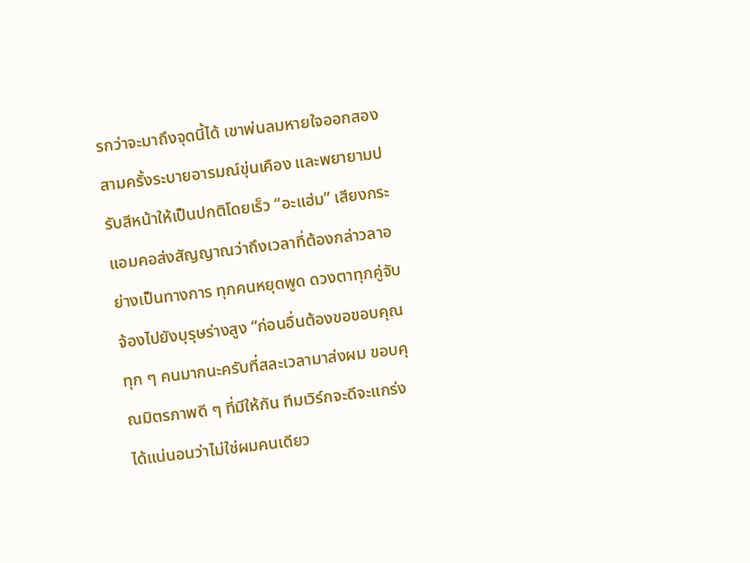รกว่าจะมาถึงจุดนี้ได้ เขาพ่นลมหายใจออกสองสามครั้งระบายอารมณ์ขุ่นเคือง และพยายามปรับสีหน้าให้เป็นปกติโดยเร็ว “อะแฮ่ม” เสียงกระแอมคอส่งสัญญาณว่าถึงเวลาที่ต้องกล่าวลาอย่างเป็นทางการ ทุกคนหยุดพูด ดวงตาทุกคู่จับจ้องไปยังบุรุษร่างสูง “ก่อนอื่นต้องขอขอบคุณทุก ๆ คนมากนะครับที่สละเวลามาส่งผม ขอบคุณมิตรภาพดี ๆ ที่มีให้กัน ทีมเวิร์กจะดีจะแกร่งได้แน่นอนว่าไม่ใช่ผมคนเดียว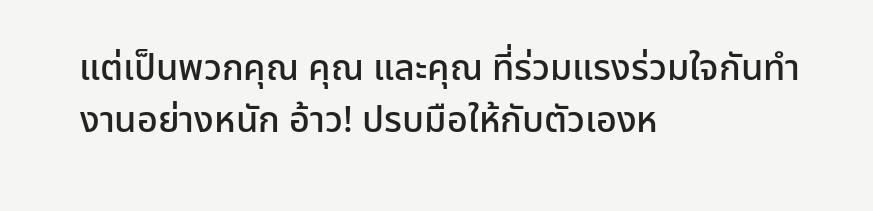แต่เป็นพวกคุณ คุณ และคุณ ที่ร่วมแรงร่วมใจกันทำงานอย่างหนัก อ้าว! ปรบมือให้กับตัวเองห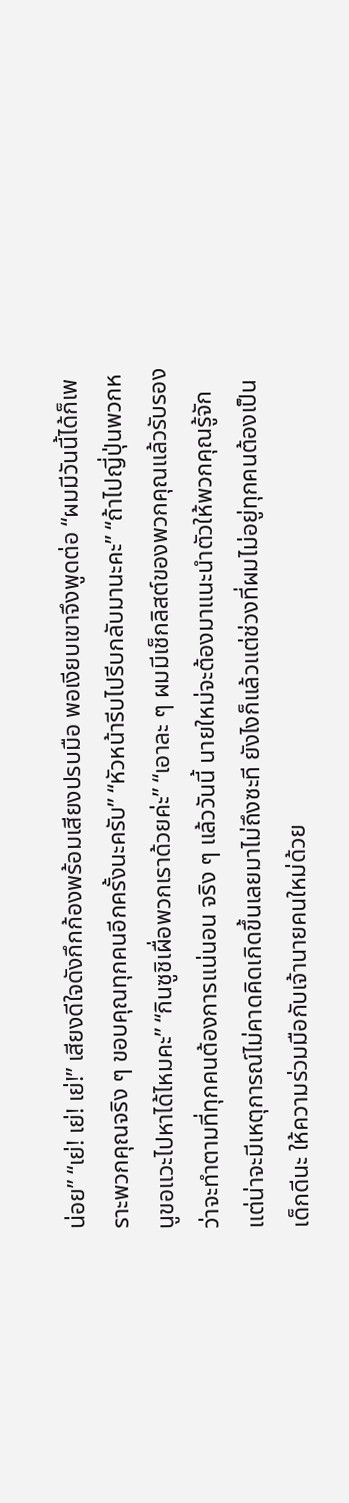น่อย” “เย่! เย่! เย่!” เสียงดีใจดังกึกก้องพร้อมเสียงปรบมือ พอเงียบเขาจึงพูดต่อ “ผมมีวันนี้ได้ก็เพราะพวกคุณจริง ๆ ขอบคุณทุกคนอีกครั้งนะครับ” “หัวหน้ารีบไปรีบกลับมานะคะ” “ถ้าไปญี่ปุ่นพวกหนูขอแวะไปหาได้ไหมคะ” “กินซูชิเผื่อพวกเราด้วยค่ะ” “เอาละ ๆ ผมมีเช็กลิสต์ของพวกคุณแล้วรับรองว่าจะทำตามที่ทุกคนต้องการแน่นอน จริง ๆ แล้ววันนี้ นายใหม่จะต้องมาแนะนำตัวให้พวกคุณรู้จัก แต่น่าจะมีเหตุการณ์ไม่คาดคิดเกิดขึ้นเลยมาไม่ถึงซะที ยังไงก็แล้วแต่ช่วงที่ผมไม่อยู่ทุกคนต้องเป็นเด็กดีนะ ให้ความร่วมมือกับเจ้านายคนใหม่ด้วย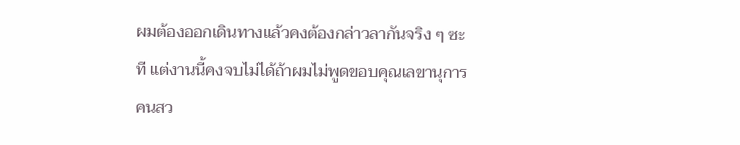ผมต้องออกเดินทางแล้วคงต้องกล่าวลากันจริง ๆ ซะที แต่งานนี้คงจบไม่ได้ถ้าผมไม่พูดขอบคุณเลขานุการคนสว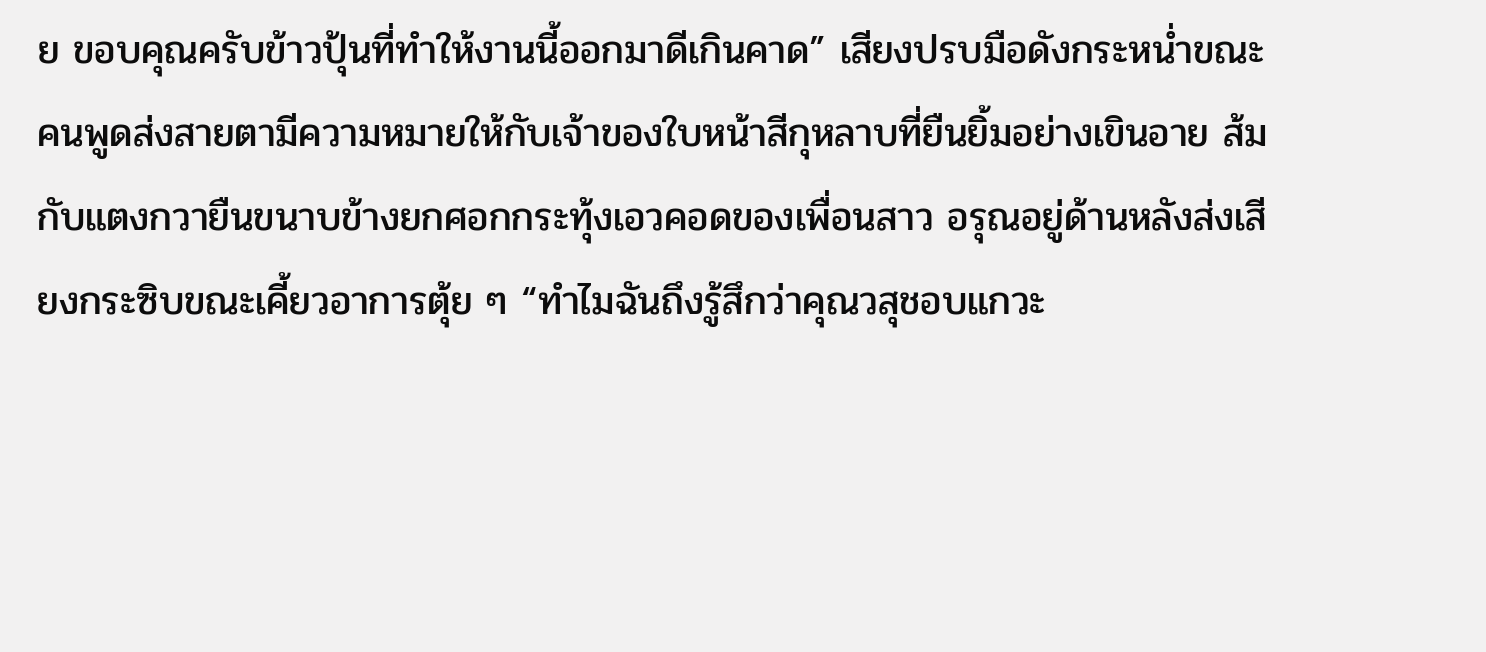ย ขอบคุณครับข้าวปุ้นที่ทำให้งานนี้ออกมาดีเกินคาด” เสียงปรบมือดังกระหน่ำขณะคนพูดส่งสายตามีความหมายให้กับเจ้าของใบหน้าสีกุหลาบที่ยืนยิ้มอย่างเขินอาย ส้มกับแตงกวายืนขนาบข้างยกศอกกระทุ้งเอวคอดของเพื่อนสาว อรุณอยู่ด้านหลังส่งเสียงกระซิบขณะเคี้ยวอาการตุ้ย ๆ “ทำไมฉันถึงรู้สึกว่าคุณวสุชอบแกวะ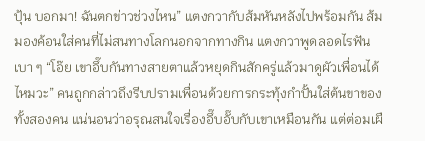ปุ้น บอกมา! ฉันตกข่าวช่วงไหน” แตงกวากับส้มหันหลังไปพร้อมกัน ส้มมองค้อนใส่คนที่ไม่สนทางโลกนอกจากทางกิน แตงกวาพูดลอดไรฟันเบา ๆ “โอ๊ย เขาอึ๊บกันทางสายตาแล้วหยุดกินสักครู่แล้วมาดูผัวเพื่อนได้ไหมวะ” คนถูกกล่าวถึงรีบปรามเพื่อนด้วยการกระทุ้งกำปั้นใส่ต้นขาของทั้งสองคน แน่นอนว่าอรุณสนใจเรื่องอึ๊บอั๊บกับเขาเหมือนกัน แต่ต่อมเผื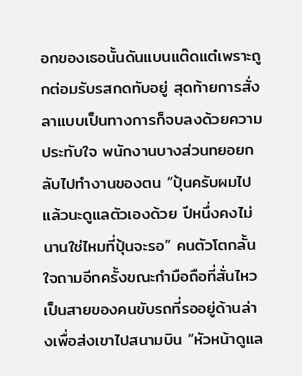อกของเธอนั้นดันแบนแต๊ดแต๋เพราะถูกต่อมรับรสกดทับอยู่ สุดท้ายการสั่งลาแบบเป็นทางการก็จบลงด้วยความประทับใจ พนักงานบางส่วนทยอยกลับไปทำงานของตน “ปุ้นครับผมไปแล้วนะดูแลตัวเองด้วย ปีหนึ่งคงไม่นานใช่ไหมที่ปุ้นจะรอ” คนตัวโตกลั้นใจถามอีกครั้งขณะกำมือถือที่สั่นไหว เป็นสายของคนขับรถที่รออยู่ด้านล่างเพื่อส่งเขาไปสนามบิน “หัวหน้าดูแล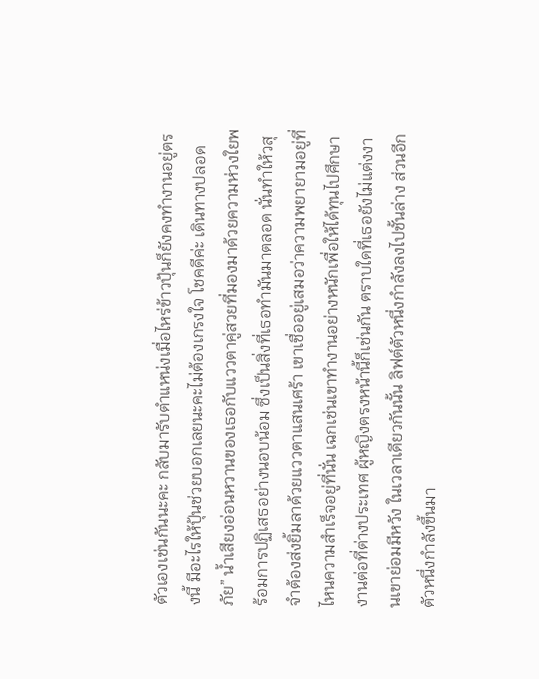ตัวเองเช่นกันนะคะ กลับมารับตำแหน่งเมื่อไหร่ข้าวปุ้นก็ยังคงทำงานอยู่ตรงนี้ มีอะไรให้ปุ้นช่วยบอกเลยนะคะไม่ต้องเกรงใจ โชคดีค่ะ เดินทางปลอดภัย” น้ำเสียงอ่อนหวานของเธอกับแววตาคู่สวยที่มองมาด้วยความห่วงใยพร้อมการปฏิเสธอย่างนอบน้อม ซึ่งเป็นสิ่งที่เธอทำมันมาตลอด นั่นทำให้วสุจำต้องส่งยิ้มลาด้วยแววตาแสนเศร้า เขาเชื่ออยู่เสมอว่าความพยายามอยู่ที่ไหนความสำเร็จอยู่ที่นั่น เฉกเช่นเขาทำงานอย่างหนักเพื่อให้ได้ทุนไปศึกษางานต่อที่ต่างประเทศ ผู้หญิงตรงหน้านี้ก็เช่นกัน ตราบใดที่เธอยังไม่แต่งงานเขาย่อมมีหวัง ในเวลาเดียวกันนั้น ลิฟต์ตัวหนึ่งกำลังลงไปชั้นล่าง ส่วนอีกตัวหนึ่งกำลังขึ้นมา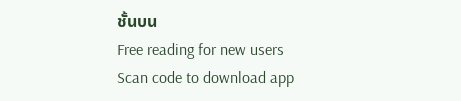ชั้นบน
Free reading for new users
Scan code to download app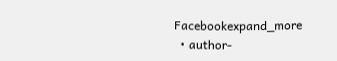Facebookexpand_more
  • author-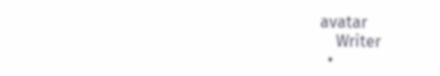avatar
    Writer
  •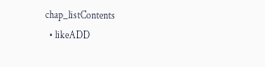chap_listContents
  • likeADD